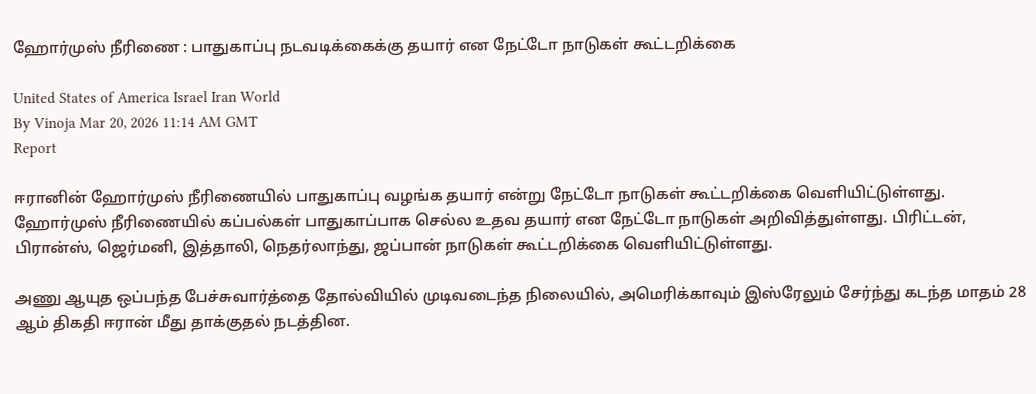ஹோர்முஸ் நீரிணை : பாதுகாப்பு நடவடிக்கைக்கு தயார் என நேட்டோ நாடுகள் கூட்டறிக்கை

United States of America Israel Iran World
By Vinoja Mar 20, 2026 11:14 AM GMT
Report

ஈரானின் ஹோர்முஸ் நீரிணையில் பாதுகாப்பு வழங்க தயார் என்று நேட்டோ நாடுகள் கூட்டறிக்கை வெளியிட்டுள்ளது. ஹோர்முஸ் நீரிணையில் கப்பல்கள் பாதுகாப்பாக செல்ல உதவ தயார் என நேட்டோ நாடுகள் அறிவித்துள்ளது. பிரிட்டன், பிரான்ஸ், ஜெர்மனி, இத்தாலி, நெதர்லாந்து, ஜப்பான் நாடுகள் கூட்டறிக்கை வெளியிட்டுள்ளது.

அணு ஆயுத ஒப்பந்த பேச்சுவார்த்தை தோல்வியில் முடிவடைந்த நிலையில், அமெரிக்காவும் இஸ்ரேலும் சேர்ந்து கடந்த மாதம் 28 ஆம் திகதி ஈரான் மீது தாக்குதல் நடத்தின.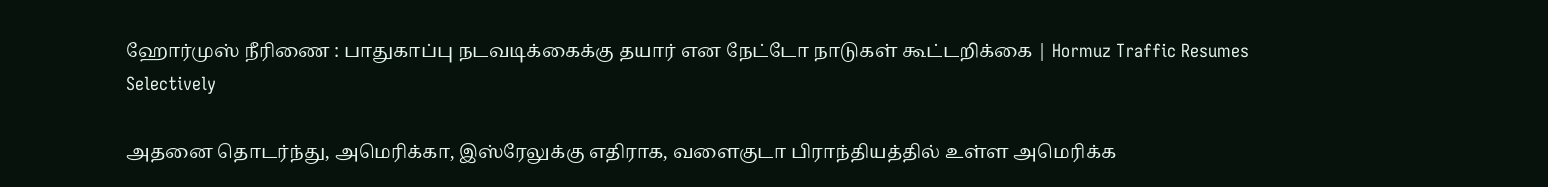ஹோர்முஸ் நீரிணை : பாதுகாப்பு நடவடிக்கைக்கு தயார் என நேட்டோ நாடுகள் கூட்டறிக்கை | Hormuz Traffic Resumes Selectively

அதனை தொடர்ந்து, அமெரிக்கா, இஸ்ரேலுக்கு எதிராக, வளைகுடா பிராந்தியத்தில் உள்ள அமெரிக்க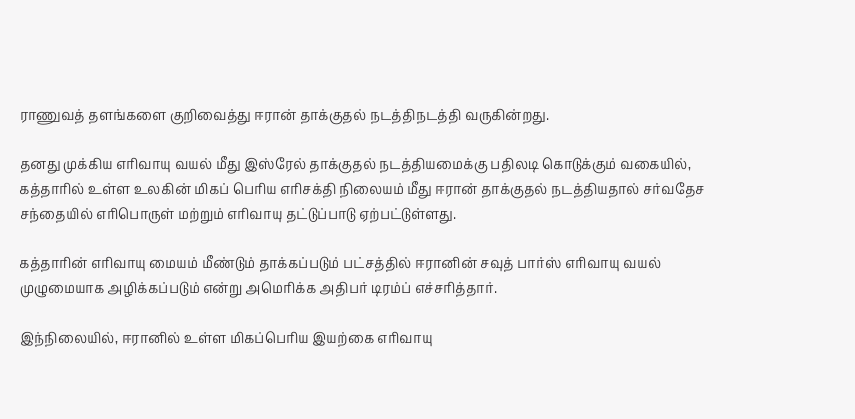ராணுவத் தளங்களை குறிவைத்து ஈரான் தாக்குதல் நடத்திநடத்தி வருகின்றது.

தனது முக்கிய எரிவாயு வயல் மீது இஸ்ரேல் தாக்குதல் நடத்தியமைக்கு பதிலடி கொடுக்கும் வகையில், கத்தாரில் உள்ள உலகின் மிகப் பெரிய எரிசக்தி நிலையம் மீது ஈரான் தாக்குதல் நடத்தியதால் சர்வதேச சந்தையில் எரிபொருள் மற்றும் எரிவாயு தட்டுப்பாடு ஏற்பட்டுள்ளது.

கத்தாரின் எரிவாயு மையம் மீண்டும் தாக்கப்படும் பட்சத்தில் ஈரானின் சவுத் பார்ஸ் எரிவாயு வயல் முழுமையாக அழிக்கப்படும் என்று அமெரிக்க அதிபர் டிரம்ப் எச்சரித்தார்.

இந்நிலையில், ஈரானில் உள்ள மிகப்பெரிய இயற்கை எரிவாயு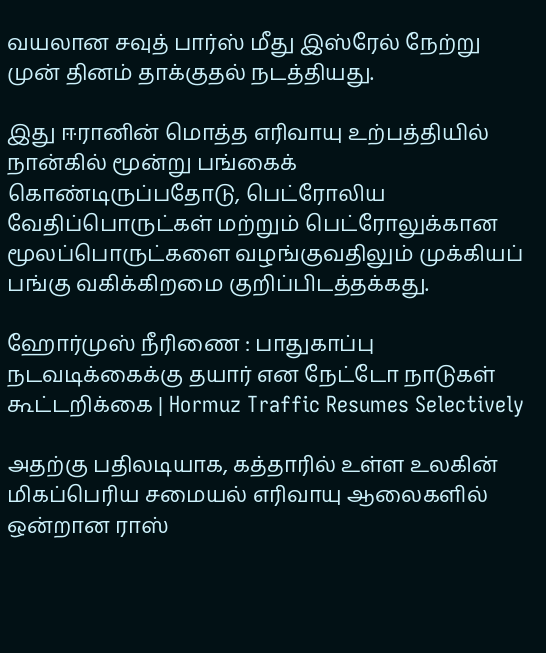வயலான சவுத் பார்ஸ் மீது இஸ்ரேல் நேற்று முன் தினம் தாக்குதல் நடத்தியது.

இது ஈரானின் மொத்த எரிவாயு உற்பத்தியில் நான்கில் மூன்று பங்கைக் கொண்டிருப்பதோடு, பெட்ரோலிய வேதிப்பொருட்கள் மற்றும் பெட்ரோலுக்கான மூலப்பொருட்களை வழங்குவதிலும் முக்கியப் பங்கு வகிக்கிறமை குறிப்பிடத்தக்கது.

ஹோர்முஸ் நீரிணை : பாதுகாப்பு நடவடிக்கைக்கு தயார் என நேட்டோ நாடுகள் கூட்டறிக்கை | Hormuz Traffic Resumes Selectively

அதற்கு பதிலடியாக, கத்தாரில் உள்ள உலகின் மிகப்பெரிய சமையல் எரிவாயு ஆலைகளில் ஒன்றான ராஸ்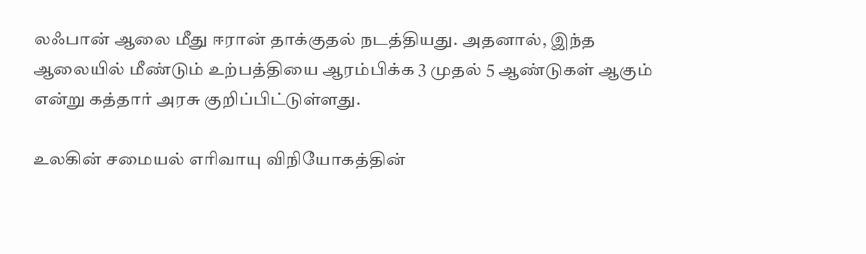லஃபான் ஆலை மீது ஈரான் தாக்குதல் நடத்தியது. அதனால், இந்த ஆலையில் மீண்டும் உற்பத்தியை ஆரம்பிக்க 3 முதல் 5 ஆண்டுகள் ஆகும் என்று கத்தார் அரசு குறிப்பிட்டுள்ளது.

உலகின் சமையல் எரிவாயு விநியோகத்தின்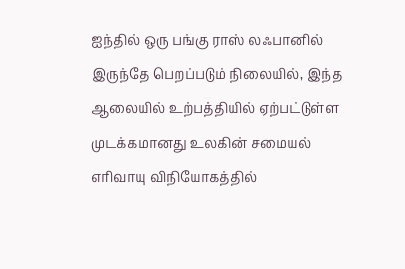ஐந்தில் ஒரு பங்கு ராஸ் லஃபானில் இருந்தே பெறப்படும் நிலையில், இந்த ஆலையில் உற்பத்தியில் ஏற்பட்டுள்ள முடக்கமானது உலகின் சமையல் எரிவாயு விநியோகத்தில்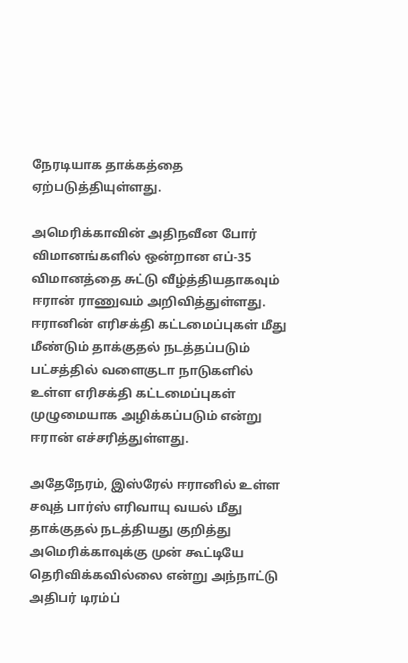நேரடியாக தாக்கத்தை ஏற்படுத்தியுள்ளது.

அமெரிக்காவின் அதிநவீன போர் விமானங்களில் ஒன்றான எப்-35 விமானத்தை சுட்டு வீழ்த்தியதாகவும் ஈரான் ராணுவம் அறிவித்துள்ளது. ஈரானின் எரிசக்தி கட்டமைப்புகள் மீது மீண்டும் தாக்குதல் நடத்தப்படும் பட்சத்தில் வளைகுடா நாடுகளில் உள்ள எரிசக்தி கட்டமைப்புகள் முழுமையாக அழிக்கப்படும் என்று ஈரான் எச்சரித்துள்ளது.

அதேநேரம், இஸ்ரேல் ஈரானில் உள்ள சவுத் பார்ஸ் எரிவாயு வயல் மீது தாக்குதல் நடத்தியது குறித்து அமெரிக்காவுக்கு முன் கூட்டியே தெரிவிக்கவில்லை என்று அந்நாட்டு அதிபர் டிரம்ப்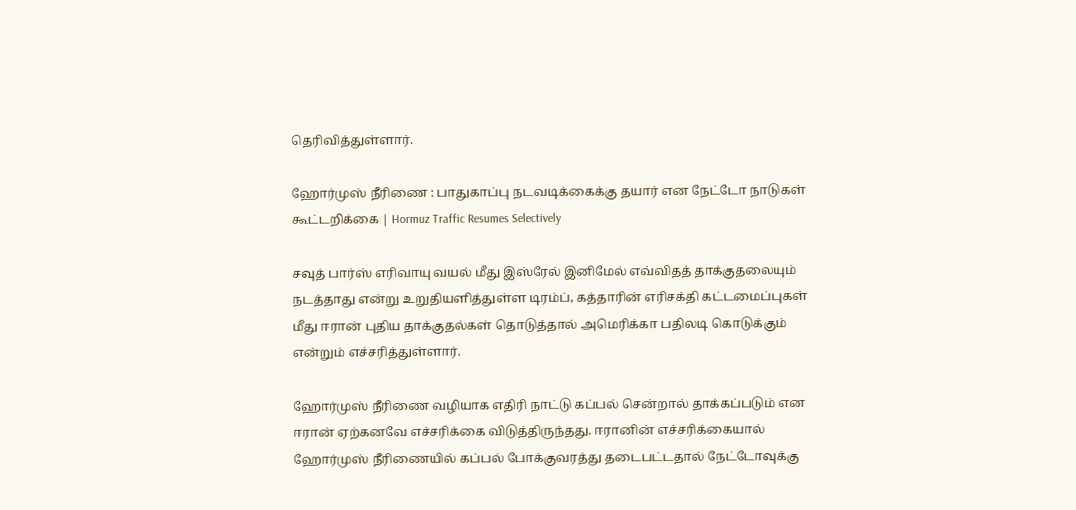தெரிவித்துள்ளார்.

ஹோர்முஸ் நீரிணை : பாதுகாப்பு நடவடிக்கைக்கு தயார் என நேட்டோ நாடுகள் கூட்டறிக்கை | Hormuz Traffic Resumes Selectively

சவுத் பார்ஸ் எரிவாயு வயல் மீது இஸ்ரேல் இனிமேல் எவ்விதத் தாக்குதலையும் நடத்தாது என்று உறுதியளித்துள்ள டிரம்ப், கத்தாரின் எரிசக்தி கட்டமைப்புகள் மீது ஈரான் புதிய தாக்குதல்கள் தொடுத்தால் அமெரிக்கா பதிலடி கொடுக்கும் என்றும் எச்சரித்துள்ளார்.

ஹோர்முஸ் நீரிணை வழியாக எதிரி நாட்டு கப்பல் சென்றால் தாக்கப்படும் என ஈரான் ஏற்கனவே எச்சரிக்கை விடுத்திருந்தது. ஈரானின் எச்சரிக்கையால் ஹோர்முஸ் நீரிணையில் கப்பல் போக்குவரத்து தடைபட்டதால் நேட்டோவுக்கு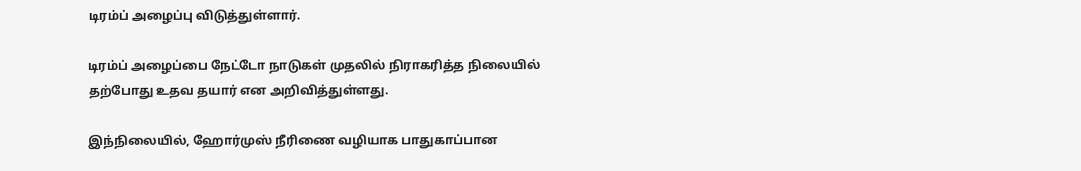டிரம்ப் அழைப்பு விடுத்துள்ளார்.

டிரம்ப் அழைப்பை நேட்டோ நாடுகள் முதலில் நிராகரித்த நிலையில் தற்போது உதவ தயார் என அறிவித்துள்ளது.

இந்நிலையில், ஹோர்முஸ் நீரிணை வழியாக பாதுகாப்பான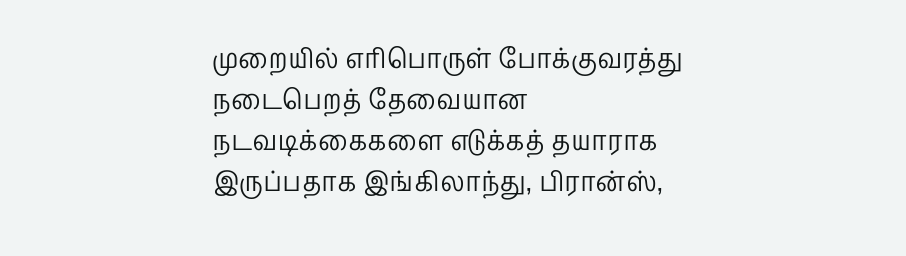முறையில் எரிபொருள் போக்குவரத்து நடைபெறத் தேவையான நடவடிக்கைகளை எடுக்கத் தயாராக இருப்பதாக இங்கிலாந்து, பிரான்ஸ்,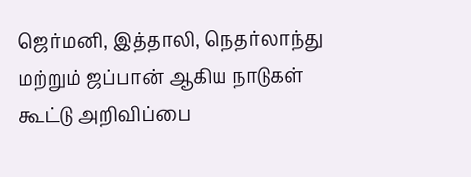ஜெர்மனி, இத்தாலி, நெதர்லாந்து மற்றும் ஜப்பான் ஆகிய நாடுகள் கூட்டு அறிவிப்பை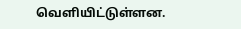வெளியிட்டுள்ளன.